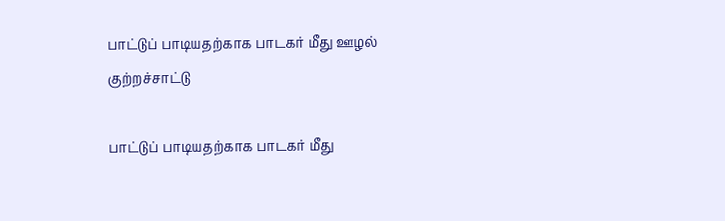பாட்டுப் பாடியதற்காக பாடகர் மீது ஊழல் குற்றச்சாட்டு

பாட்டுப் பாடியதற்காக பாடகர் மீது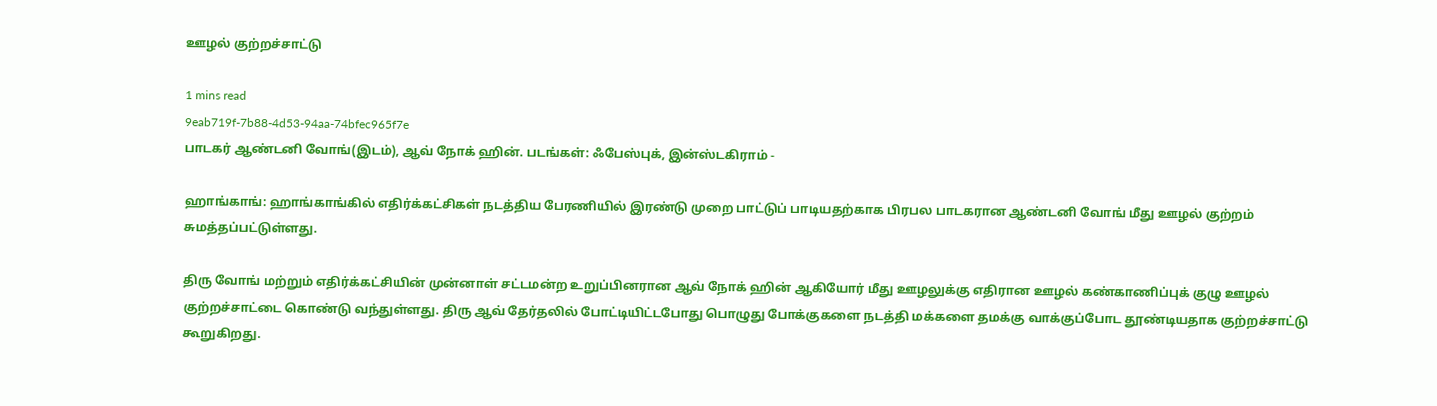ஊழல் குற்றச்சாட்டு

1 mins read
9eab719f-7b88-4d53-94aa-74bfec965f7e
பாடகர் ஆண்டனி வோங்(இடம்), ஆவ் நோக் ஹின். படங்கள்: ஃபேஸ்புக், இன்ஸ்டகிராம் -

ஹாங்காங்: ஹாங்காங்கில் எதிர்க்கட்சிகள் நடத்திய பேரணியில் இரண்டு முறை பாட்டுப் பாடியதற்காக பிரபல பாடகரான ஆண்டனி வோங் மீது ஊழல் குற்றம் சுமத்தப்பட்டுள்ளது.

திரு வோங் மற்றும் எதிர்க்கட்சியின் முன்னாள் சட்டமன்ற உறுப்பினரான ஆவ் நோக் ஹின் ஆகியோர் மீது ஊழலுக்கு எதிரான ஊழல் கண்காணிப்புக் குழு ஊழல் குற்றச்சாட்டை கொண்டு வந்துள்ளது. திரு ஆவ் தேர்தலில் போட்டியிட்டபோது பொழுது போக்குகளை நடத்தி மக்களை தமக்கு வாக்குப்போட தூண்டியதாக குற்றச்சாட்டு கூறுகிறது.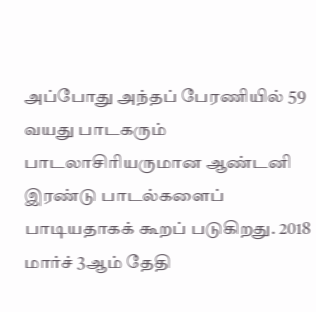அப்போது அந்தப் பேரணியில் 59 வயது பாடகரும் பாடலாசிரியருமான ஆண்டனி இரண்டு பாடல்களைப் பாடியதாகக் கூறப் படுகிறது. 2018 மார்ச் 3ஆம் தேதி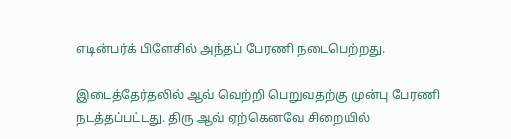எடின்பர்க் பிளேசில் அந்தப் பேரணி நடைபெற்றது.

இடைத்தேர்தலில் ஆவ் வெற்றி பெறுவதற்கு முன்பு பேரணி நடத்தப்பட்டது. திரு ஆவ் ஏற்கெனவே சிறையில்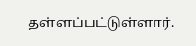தள்ளப்பட்டுள்ளார்.